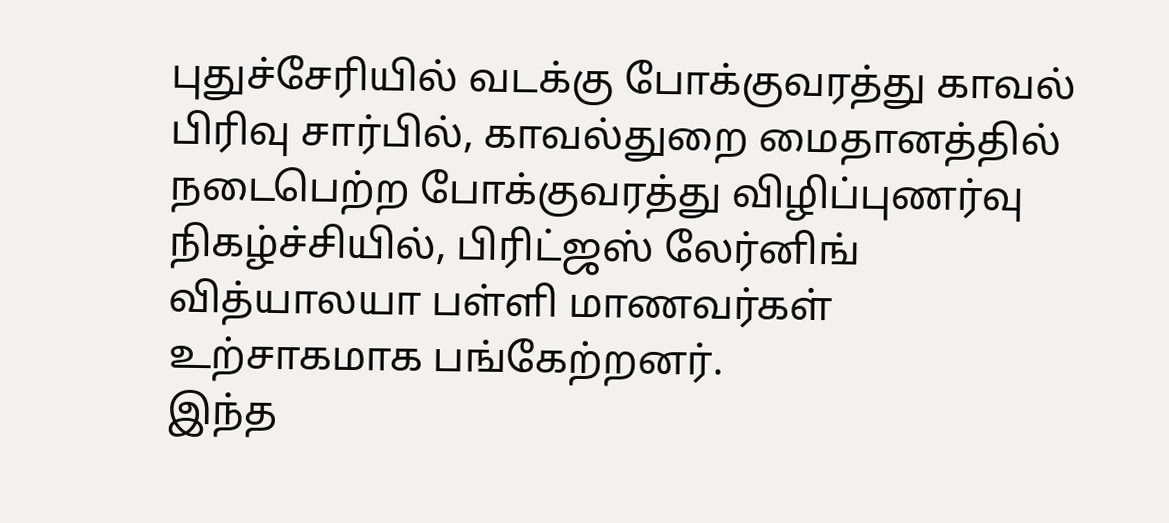புதுச்சேரியில் வடக்கு போக்குவரத்து காவல் பிரிவு சார்பில், காவல்துறை மைதானத்தில் நடைபெற்ற போக்குவரத்து விழிப்புணர்வு நிகழ்ச்சியில், பிரிட்ஜஸ் லேர்னிங் வித்யாலயா பள்ளி மாணவர்கள் உற்சாகமாக பங்கேற்றனர்.
இந்த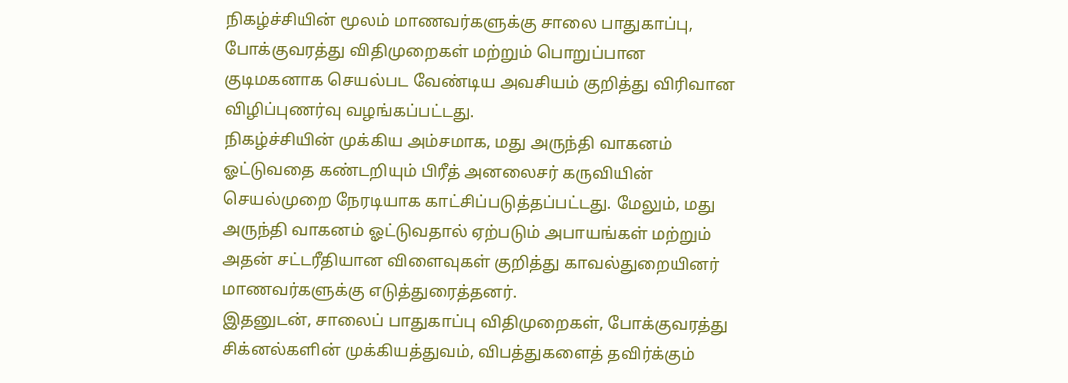நிகழ்ச்சியின் மூலம் மாணவர்களுக்கு சாலை பாதுகாப்பு, போக்குவரத்து விதிமுறைகள் மற்றும் பொறுப்பான குடிமகனாக செயல்பட வேண்டிய அவசியம் குறித்து விரிவான விழிப்புணர்வு வழங்கப்பட்டது.
நிகழ்ச்சியின் முக்கிய அம்சமாக, மது அருந்தி வாகனம் ஓட்டுவதை கண்டறியும் பிரீத் அனலைசர் கருவியின் செயல்முறை நேரடியாக காட்சிப்படுத்தப்பட்டது. மேலும், மது அருந்தி வாகனம் ஓட்டுவதால் ஏற்படும் அபாயங்கள் மற்றும் அதன் சட்டரீதியான விளைவுகள் குறித்து காவல்துறையினர் மாணவர்களுக்கு எடுத்துரைத்தனர்.
இதனுடன், சாலைப் பாதுகாப்பு விதிமுறைகள், போக்குவரத்து சிக்னல்களின் முக்கியத்துவம், விபத்துகளைத் தவிர்க்கும்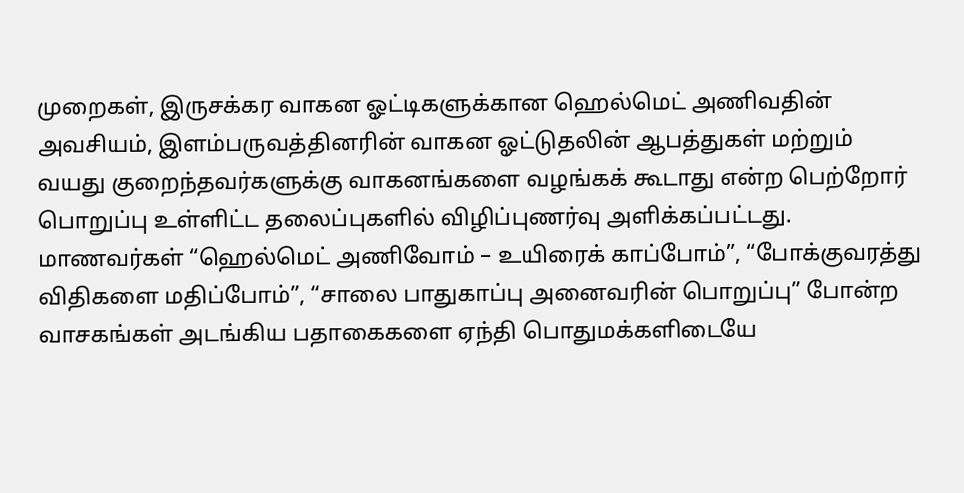முறைகள், இருசக்கர வாகன ஓட்டிகளுக்கான ஹெல்மெட் அணிவதின் அவசியம், இளம்பருவத்தினரின் வாகன ஓட்டுதலின் ஆபத்துகள் மற்றும் வயது குறைந்தவர்களுக்கு வாகனங்களை வழங்கக் கூடாது என்ற பெற்றோர் பொறுப்பு உள்ளிட்ட தலைப்புகளில் விழிப்புணர்வு அளிக்கப்பட்டது.
மாணவர்கள் “ஹெல்மெட் அணிவோம் – உயிரைக் காப்போம்”, “போக்குவரத்து விதிகளை மதிப்போம்”, “சாலை பாதுகாப்பு அனைவரின் பொறுப்பு” போன்ற வாசகங்கள் அடங்கிய பதாகைகளை ஏந்தி பொதுமக்களிடையே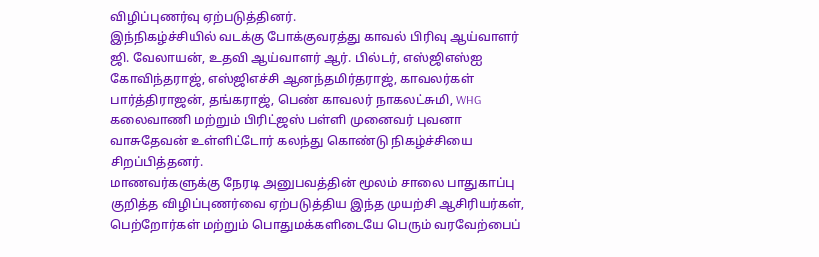விழிப்புணர்வு ஏற்படுத்தினர்.
இந்நிகழ்ச்சியில் வடக்கு போக்குவரத்து காவல் பிரிவு ஆய்வாளர் ஜி. வேலாயன், உதவி ஆய்வாளர் ஆர். பில்டர், எஸ்ஜிஎஸ்ஐ கோவிந்தராஜ், எஸ்ஜிஎச்சி ஆனந்தமிர்தராஜ், காவலர்கள் பார்த்திராஜன், தங்கராஜ், பெண் காவலர் நாகலட்சுமி, WHG கலைவாணி மற்றும் பிரிட்ஜஸ் பள்ளி முனைவர் புவனா வாசுதேவன் உள்ளிட்டோர் கலந்து கொண்டு நிகழ்ச்சியை சிறப்பித்தனர்.
மாணவர்களுக்கு நேரடி அனுபவத்தின் மூலம் சாலை பாதுகாப்பு குறித்த விழிப்புணர்வை ஏற்படுத்திய இந்த முயற்சி ஆசிரியர்கள், பெற்றோர்கள் மற்றும் பொதுமக்களிடையே பெரும் வரவேற்பைப்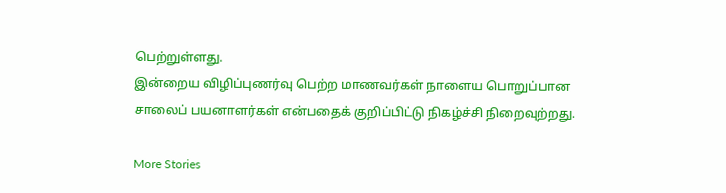பெற்றுள்ளது.
இன்றைய விழிப்புணர்வு பெற்ற மாணவர்கள் நாளைய பொறுப்பான சாலைப் பயனாளர்கள் என்பதைக் குறிப்பிட்டு நிகழ்ச்சி நிறைவுற்றது.

More Stories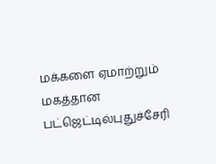மக்களை ஏமாற்றும் மகத்தான பட்ஜெட்டில்புதுச்சேரி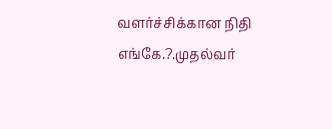வளர்ச்சிக்கான நிதி எங்கே.?.முதல்வர்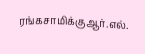ரங்கசாமிக்குஆர்.எல்.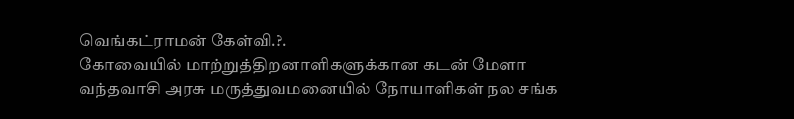வெங்கட்ராமன் கேள்வி.?.
கோவையில் மாற்றுத்திறனாளிகளுக்கான கடன் மேளா
வந்தவாசி அரசு மருத்துவமனையில் நோயாளிகள் நல சங்க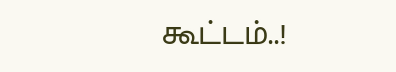கூட்டம்..!